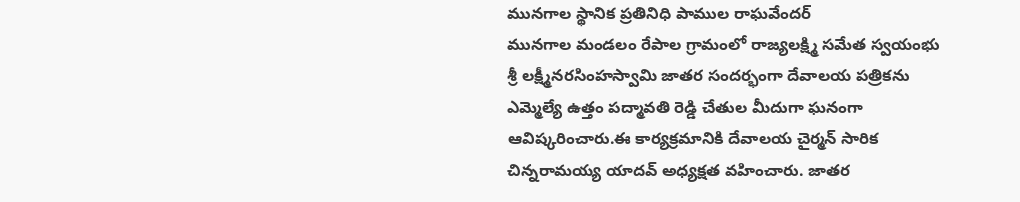మునగాల స్థానిక ప్రతినిధి పాముల రాఘవేందర్
మునగాల మండలం రేపాల గ్రామంలో రాజ్యలక్ష్మి సమేత స్వయంభు శ్రీ లక్ష్మీనరసింహస్వామి జాతర సందర్భంగా దేవాలయ పత్రికను ఎమ్మెల్యే ఉత్తం పద్మావతి రెడ్డి చేతుల మీదుగా ఘనంగా ఆవిష్కరించారు.ఈ కార్యక్రమానికి దేవాలయ చైర్మన్ సారిక చిన్నరామయ్య యాదవ్ అధ్యక్షత వహించారు. జాతర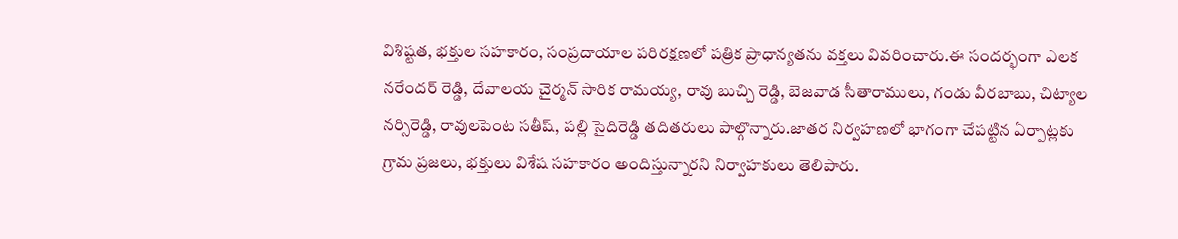విశిష్టత, భక్తుల సహకారం, సంప్రదాయాల పరిరక్షణలో పత్రిక ప్రాధాన్యతను వక్తలు వివరించారు.ఈ సందర్భంగా ఎలక నరేందర్ రెడ్డి, దేవాలయ చైర్మన్ సారిక రామయ్య, రావు బుచ్చి రెడ్డి, బెజవాడ సీతారాములు, గండు వీరబాబు, చిట్యాల నర్సిరెడ్డి, రావులపెంట సతీష్, పల్లి సైదిరెడ్డి తదితరులు పాల్గొన్నారు.జాతర నిర్వహణలో భాగంగా చేపట్టిన ఏర్పాట్లకు గ్రామ ప్రజలు, భక్తులు విశేష సహకారం అందిస్తున్నారని నిర్వాహకులు తెలిపారు.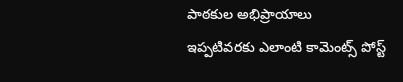పాఠకుల అభిప్రాయాలు
ఇప్పటివరకు ఎలాంటి కామెంట్స్ పోస్ట్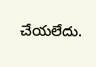చేయలేదు.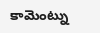కామెంట్ను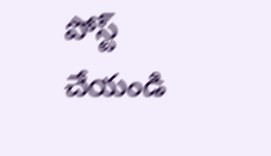పోస్ట్ చేయండి